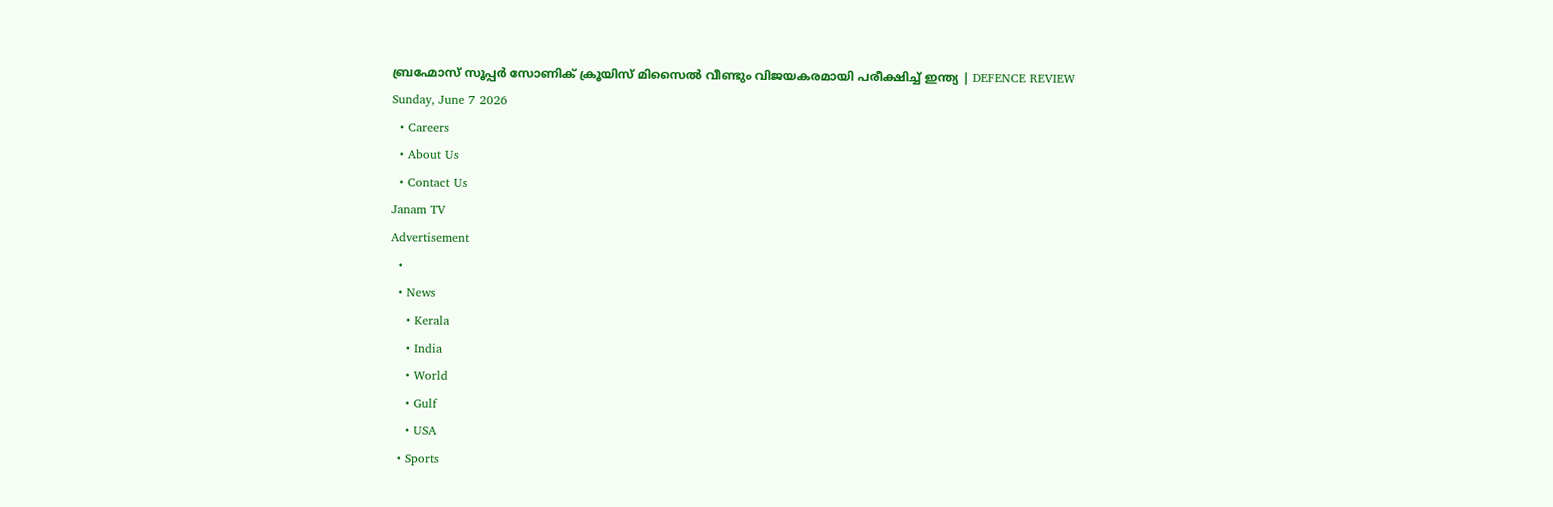ബ്രഹ്മോസ് സൂപ്പര്‍ സോണിക് ക്രൂയിസ് മിസൈല്‍ വീണ്ടും വിജയകരമായി പരീക്ഷിച്ച് ഇന്ത്യ | DEFENCE REVIEW
Sunday, June 7 2026
  • Careers
  • About Us
  • Contact Us
Janam TV
Advertisement
  •
  • News
    • Kerala
    • India
    • World
    • Gulf
    • USA
  • Sports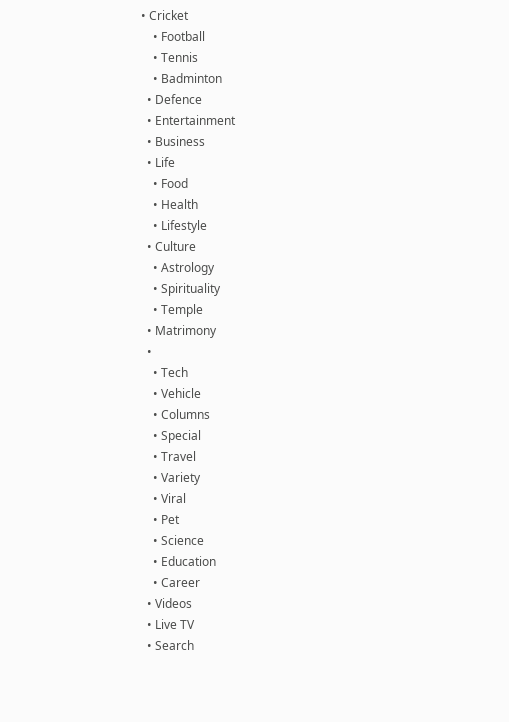• Cricket
    • Football
    • Tennis
    • Badminton
  • Defence
  • Entertainment
  • Business
  • Life
    • Food
    • Health
    • Lifestyle
  • Culture
    • Astrology
    • Spirituality
    • Temple
  • Matrimony
  •
    • Tech
    • Vehicle
    • Columns
    • Special
    • Travel
    • Variety
    • Viral
    • Pet
    • Science
    • Education
    • Career
  • Videos
  • Live TV
  • Search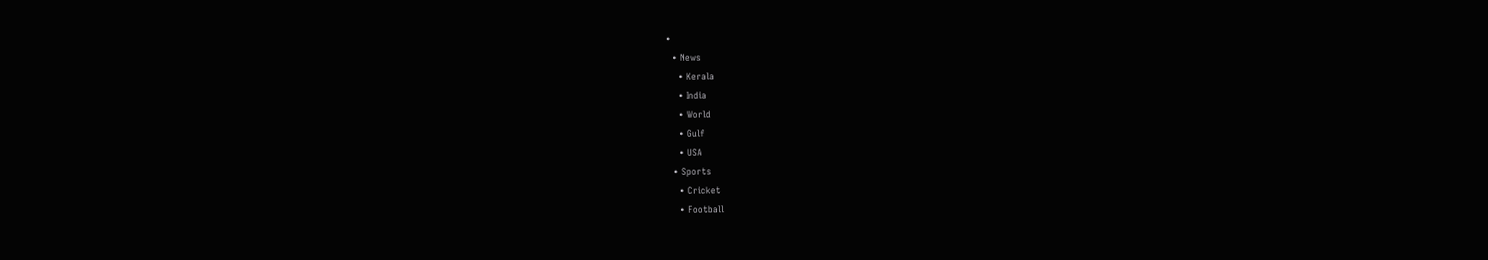•
  • News
    • Kerala
    • India
    • World
    • Gulf
    • USA
  • Sports
    • Cricket
    • Football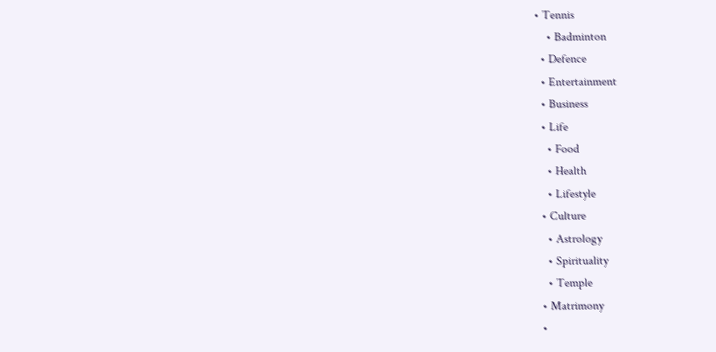• Tennis
    • Badminton
  • Defence
  • Entertainment
  • Business
  • Life
    • Food
    • Health
    • Lifestyle
  • Culture
    • Astrology
    • Spirituality
    • Temple
  • Matrimony
  •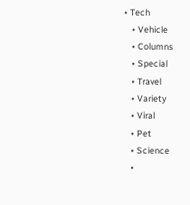• Tech
    • Vehicle
    • Columns
    • Special
    • Travel
    • Variety
    • Viral
    • Pet
    • Science
    •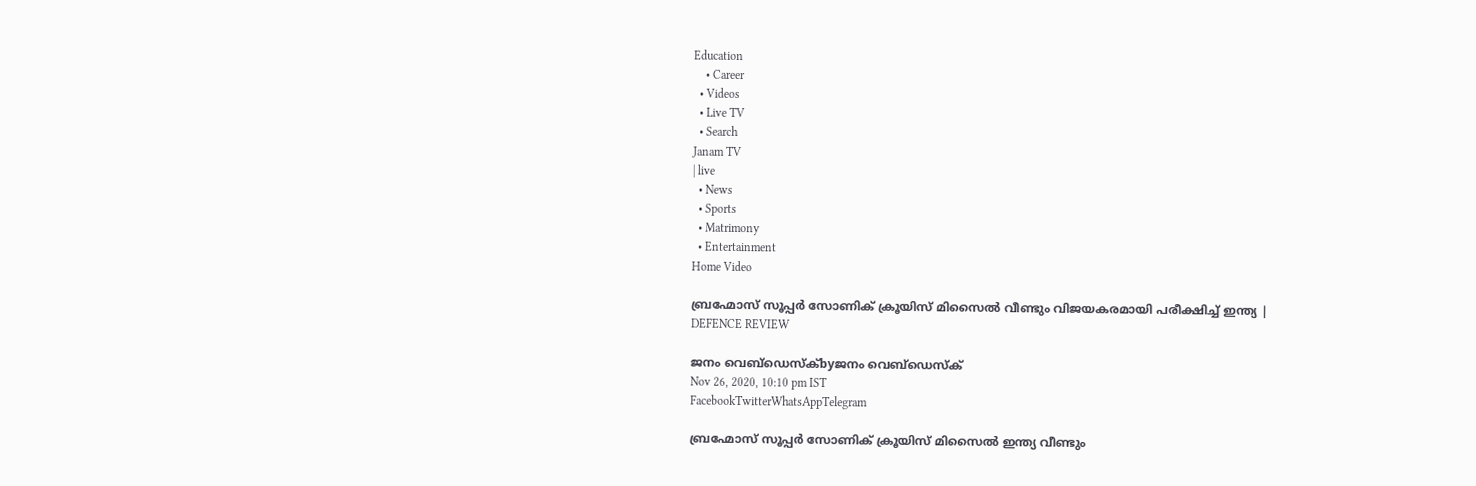Education
    • Career
  • Videos
  • Live TV
  • Search
Janam TV
| live
  • News
  • Sports
  • Matrimony
  • Entertainment
Home Video

ബ്രഹ്മോസ് സൂപ്പര്‍ സോണിക് ക്രൂയിസ് മിസൈല്‍ വീണ്ടും വിജയകരമായി പരീക്ഷിച്ച് ഇന്ത്യ | DEFENCE REVIEW

ജനം വെബ്‌ഡെസ്ക്byജനം വെബ്‌ഡെസ്ക്
Nov 26, 2020, 10:10 pm IST
FacebookTwitterWhatsAppTelegram

ബ്രഹ്മോസ് സൂപ്പര്‍ സോണിക് ക്രൂയിസ് മിസൈല്‍ ഇന്ത്യ വീണ്ടും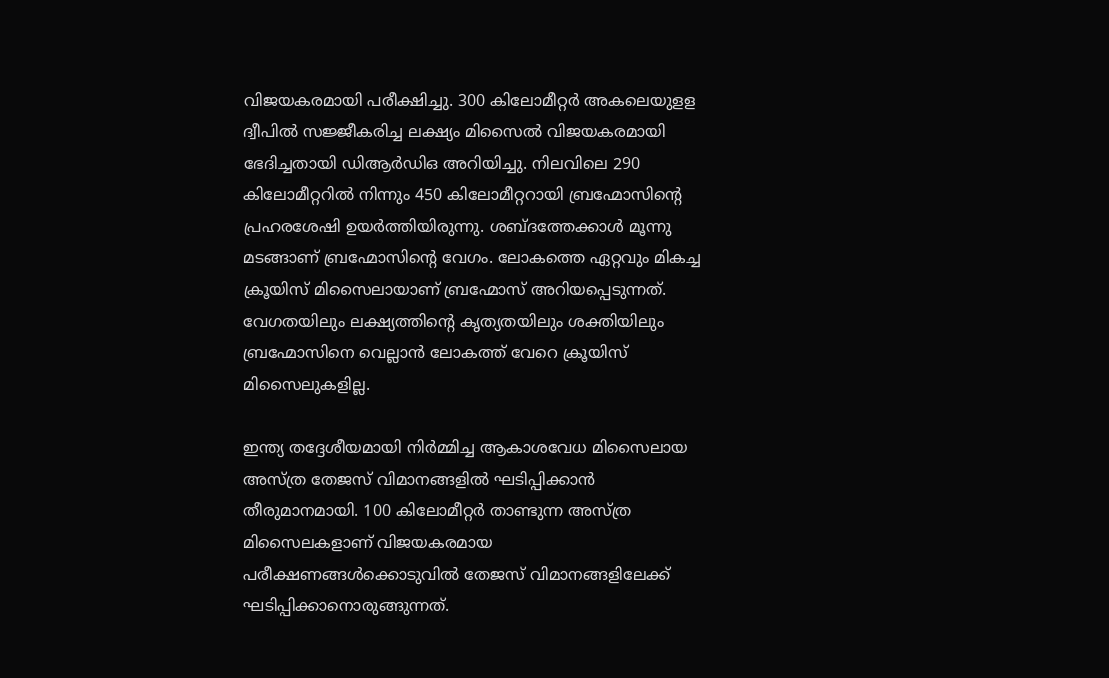വിജയകരമായി പരീക്ഷിച്ചു. 300 കിലോമീറ്റര്‍ അകലെയുളള ദ്വീപില്‍ സജ്ജീകരിച്ച ലക്ഷ്യം മിസൈല്‍ വിജയകരമായി ഭേദിച്ചതായി ഡിആര്‍ഡിഒ അറിയിച്ചു. നിലവിലെ 290 കിലോമീറ്ററില്‍ നിന്നും 450 കിലോമീറ്ററായി ബ്രഹ്മോസിന്റെ പ്രഹരശേഷി ഉയര്‍ത്തിയിരുന്നു. ശബ്ദത്തേക്കാള്‍ മൂന്നു മടങ്ങാണ് ബ്രഹ്മോസിന്റെ വേഗം. ലോകത്തെ ഏറ്റവും മികച്ച ക്രൂയിസ് മിസൈലായാണ് ബ്രഹ്മോസ് അറിയപ്പെടുന്നത്. വേഗതയിലും ലക്ഷ്യത്തിന്റെ കൃത്യതയിലും ശക്തിയിലും ബ്രഹ്മോസിനെ വെല്ലാന്‍ ലോകത്ത് വേറെ ക്രൂയിസ് മിസൈലുകളില്ല.

ഇന്ത്യ തദ്ദേശീയമായി നിര്‍മ്മിച്ച ആകാശവേധ മിസൈലായ അസ്ത്ര തേജസ് വിമാനങ്ങളില്‍ ഘടിപ്പിക്കാന്‍ തീരുമാനമായി. 100 കിലോമീറ്റര്‍ താണ്ടുന്ന അസ്ത്ര മിസൈലകളാണ് വിജയകരമായ പരീക്ഷണങ്ങള്‍ക്കൊടുവില്‍ തേജസ് വിമാനങ്ങളിലേക്ക് ഘടിപ്പിക്കാനൊരുങ്ങുന്നത്.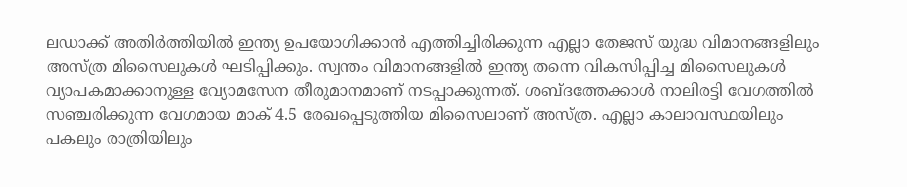ലഡാക്ക് അതിര്‍ത്തിയില്‍ ഇന്ത്യ ഉപയോഗിക്കാന്‍ എത്തിച്ചിരിക്കുന്ന എല്ലാ തേജസ് യുദ്ധ വിമാനങ്ങളിലും അസ്ത്ര മിസൈലുകള്‍ ഘടിപ്പിക്കും. സ്വന്തം വിമാനങ്ങളില്‍ ഇന്ത്യ തന്നെ വികസിപ്പിച്ച മിസൈലുകള്‍ വ്യാപകമാക്കാനുള്ള വ്യോമസേന തീരുമാനമാണ് നടപ്പാക്കുന്നത്. ശബ്ദത്തേക്കാള്‍ നാലിരട്ടി വേഗത്തില്‍ സഞ്ചരിക്കുന്ന വേഗമായ മാക് 4.5 രേഖപ്പെടുത്തിയ മിസൈലാണ് അസ്ത്ര. എല്ലാ കാലാവസ്ഥയിലും പകലും രാത്രിയിലും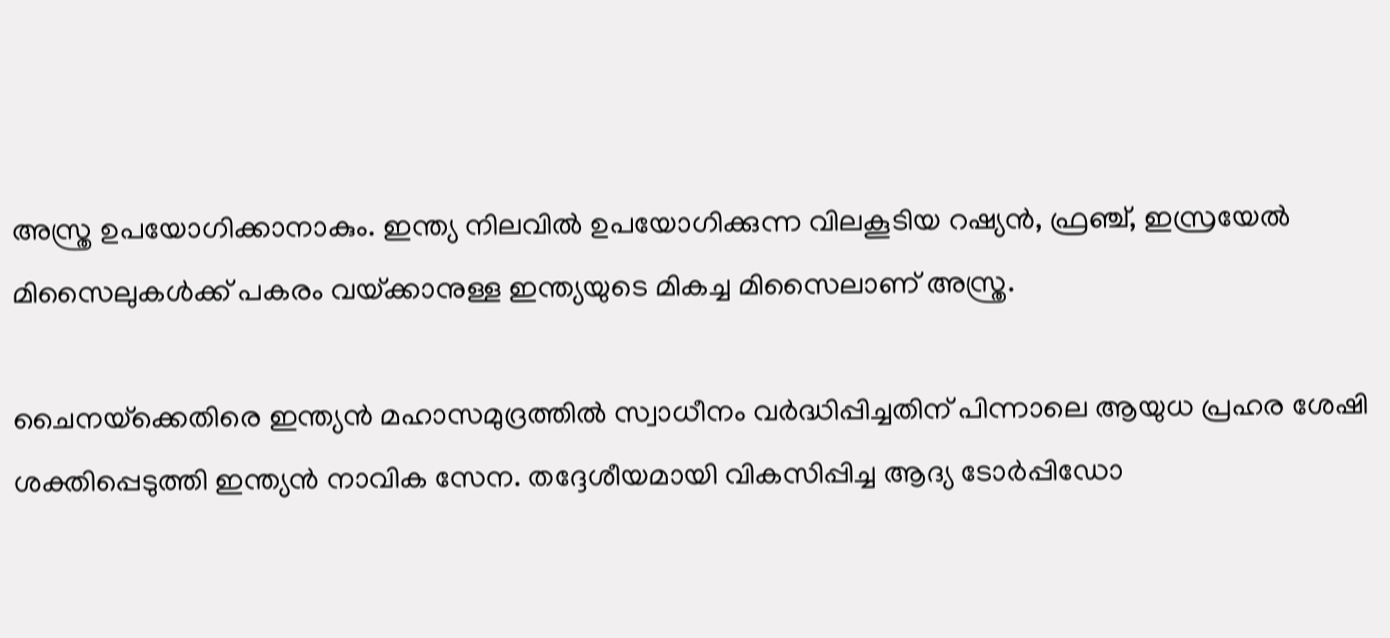അസ്ത്ര ഉപയോഗിക്കാനാകും. ഇന്ത്യ നിലവില്‍ ഉപയോഗിക്കുന്ന വിലകൂടിയ റഷ്യന്‍, ഫ്രഞ്ച്, ഇസ്രയേല്‍ മിസൈലുകള്‍ക്ക് പകരം വയ്‌ക്കാനുള്ള ഇന്ത്യയുടെ മികച്ച മിസൈലാണ് അസ്ത്ര.

ചൈനയ്‌ക്കെതിരെ ഇന്ത്യന്‍ മഹാസമുദ്രത്തില്‍ സ്വാധീനം വര്‍ദ്ധിപ്പിച്ചതിന് പിന്നാലെ ആയുധ പ്രഹര ശേഷി ശക്തിപ്പെടുത്തി ഇന്ത്യന്‍ നാവിക സേന. തദ്ദേശീയമായി വികസിപ്പിച്ച ആദ്യ ടോര്‍പ്പിഡോ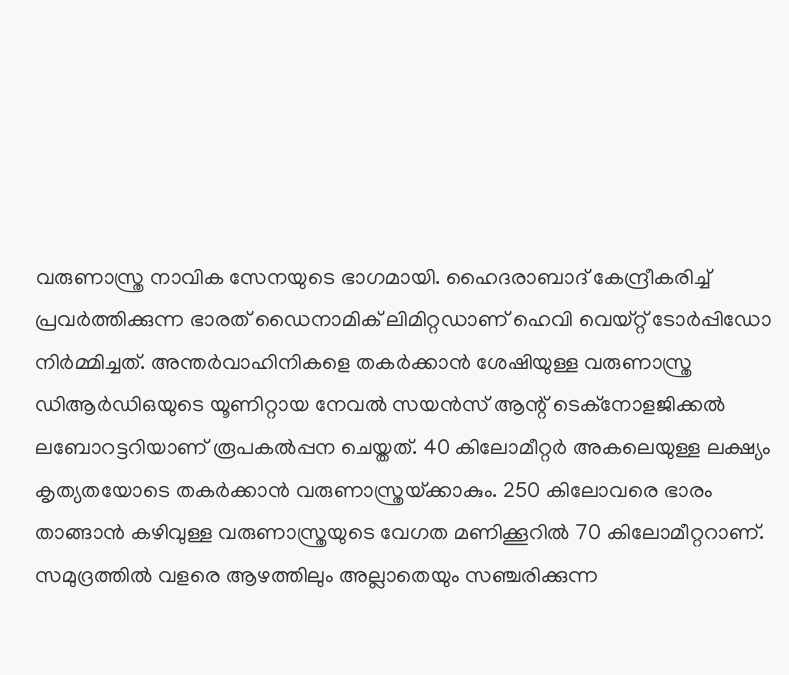വരുണാസ്ത്ര നാവിക സേനയുടെ ഭാഗമായി. ഹൈദരാബാദ് കേന്ദ്രീകരിച്ച് പ്രവര്‍ത്തിക്കുന്ന ഭാരത് ഡൈനാമിക് ലിമിറ്റഡാണ് ഹെവി വെയ്റ്റ് ടോര്‍പ്പിഡോ നിര്‍മ്മിച്ചത്. അന്തര്‍വാഹിനികളെ തകര്‍ക്കാന്‍ ശേഷിയുള്ള വരുണാസ്ത്ര ഡിആര്‍ഡിഒയുടെ യൂണിറ്റായ നേവല്‍ സയന്‍സ് ആന്റ് ടെക്നോളജിക്കല്‍ ലബോറട്ടറിയാണ് രൂപകല്‍പ്പന ചെയ്തത്. 40 കിലോമീറ്റര്‍ അകലെയുള്ള ലക്ഷ്യം കൃത്യതയോടെ തകര്‍ക്കാന്‍ വരുണാസ്ത്രയ്‌ക്കാകും. 250 കിലോവരെ ഭാരം താങ്ങാന്‍ കഴിവുള്ള വരുണാസ്ത്രയുടെ വേഗത മണിക്കൂറില്‍ 70 കിലോമീറ്ററാണ്. സമുദ്രത്തില്‍ വളരെ ആഴത്തിലും അല്ലാതെയും സഞ്ചരിക്കുന്ന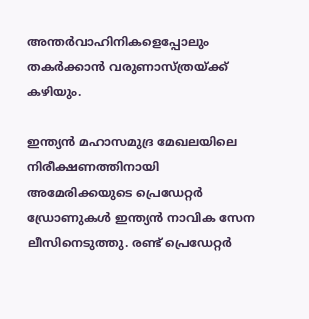അന്തര്‍വാഹിനികളെപ്പോലും തകര്‍ക്കാന്‍ വരുണാസ്ത്രയ്‌ക്ക് കഴിയും.

ഇന്ത്യന്‍ മഹാസമുദ്ര മേഖലയിലെ നിരീക്ഷണത്തിനായി അമേരിക്കയുടെ പ്രെഡേറ്റര്‍ ഡ്രോണുകള്‍ ഇന്ത്യന്‍ നാവിക സേന ലീസിനെടുത്തു. രണ്ട് പ്രെഡേറ്റര്‍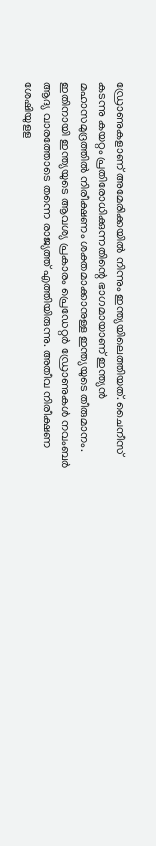ഡ്രോണുകളാണ് അമേരിക്കയില്‍ നിന്നും ഇന്ത്യയിലെത്തിയത്. ചൈനീസ് കടന്നു കയറ്റം പ്രതിരോധിക്കുന്നതിന്റെ ഭാഗമായാണ് ഇന്ത്യന്‍ മഹാസമുദ്രത്തില്‍ നിരീക്ഷണം ശക്തമാക്കാനുള്ള ഇന്ത്യയുടെ തീരുമാനം. ഇതിനായി ഇന്ത്യയുടെ ആവശ്യ പ്രകാരം പ്രെഡേറ്റര്‍ ഡ്രോണുകള്‍ നവംബര്‍ ആദ്യ വാരത്തോടെ തന്നെ രാജ്യത്ത് എത്തിയിരുന്നു. അതീവ നിരീക്ഷണ ശേഷിയുളള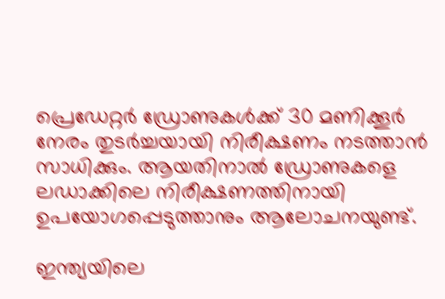പ്രെഡേറ്റര്‍ ഡ്രോണുകള്‍ക്ക് 30 മണിക്കൂര്‍ നേരം തുടര്‍ച്ചയായി നിരീക്ഷണം നടത്താന്‍ സാധിക്കും. ആയതിനാല്‍ ഡ്രോണുകളെ ലഡാക്കിലെ നിരീക്ഷണത്തിനായി ഉപയോഗപ്പെടുത്താനും ആലോചനയുണ്ട്.

ഇന്ത്യയിലെ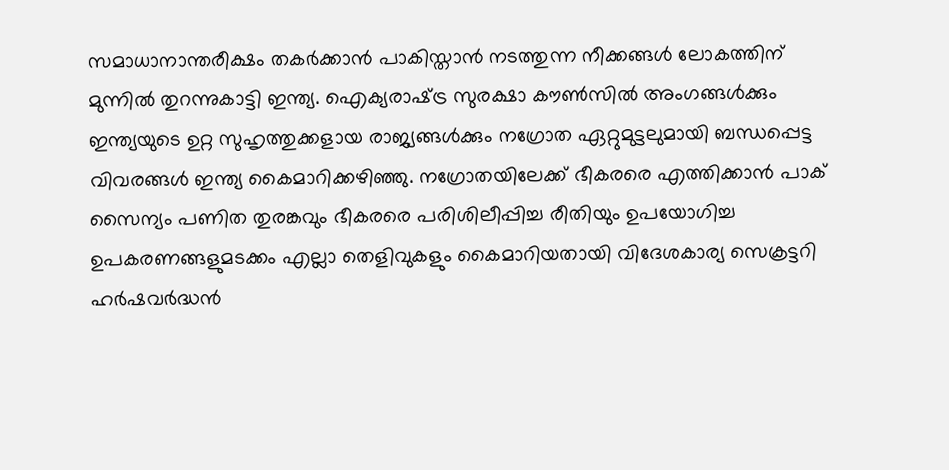സമാധാനാന്തരീക്ഷം തകര്‍ക്കാന്‍ പാകിസ്താന്‍ നടത്തുന്ന നീക്കങ്ങള്‍ ലോകത്തിന് മുന്നില്‍ തുറന്നുകാട്ടി ഇന്ത്യ. ഐക്യരാഷ്‌ട്ര സുരക്ഷാ കൗണ്‍സില്‍ അംഗങ്ങള്‍ക്കും ഇന്ത്യയുടെ ഉറ്റ സുഹൃത്തുക്കളായ രാജ്യങ്ങള്‍ക്കും നഗ്രോത ഏറ്റുമുട്ടലുമായി ബന്ധപ്പെട്ട വിവരങ്ങള്‍ ഇന്ത്യ കൈമാറിക്കഴിഞ്ഞു. നഗ്രോതയിലേക്ക് ഭീകരരെ എത്തിക്കാന്‍ പാക് സൈന്യം പണിത തുരങ്കവും ഭീകരരെ പരിശിലീപ്പിച്ച രീതിയും ഉപയോഗിച്ച ഉപകരണങ്ങളുമടക്കം എല്ലാ തെളിവുകളും കൈമാറിയതായി വിദേശകാര്യ സെക്രട്ടറി ഹര്‍ഷവര്‍ദ്ധന്‍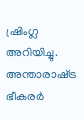ഷ്രിംഗ്ല അറിയിച്ചു. അന്താരാഷ്‌ട്ര ഭീകരര്‍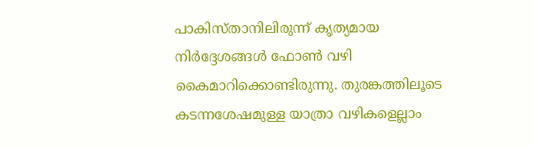പാകിസ്താനിലിരുന്ന് കൃത്യമായ നിര്‍ദ്ദേശങ്ങള്‍ ഫോണ്‍ വഴി കൈമാറിക്കൊണ്ടിരുന്നു. തുരങ്കത്തിലൂടെ കടന്നശേഷമുള്ള യാത്രാ വഴികളെല്ലാം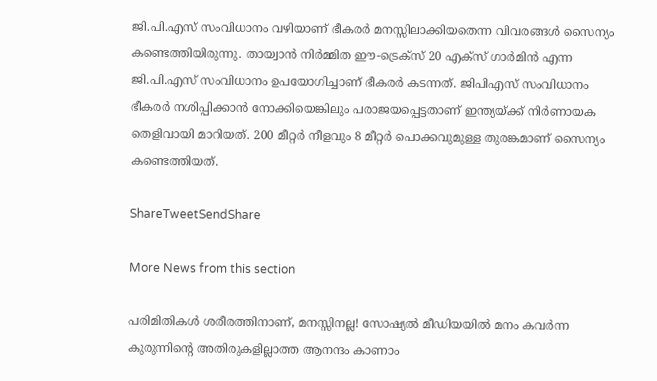ജി.പി.എസ് സംവിധാനം വഴിയാണ് ഭീകരര്‍ മനസ്സിലാക്കിയതെന്ന വിവരങ്ങള്‍ സൈന്യം കണ്ടെത്തിയിരുന്നു. തായ്വാന്‍ നിര്‍മ്മിത ഈ-ട്രെക്‌സ് 20 എക്‌സ് ഗാര്‍മിന്‍ എന്ന ജി.പി.എസ് സംവിധാനം ഉപയോഗിച്ചാണ് ഭീകരര്‍ കടന്നത്. ജിപിഎസ് സംവിധാനം ഭീകരര്‍ നശിപ്പിക്കാന്‍ നോക്കിയെങ്കിലും പരാജയപ്പെട്ടതാണ് ഇന്ത്യയ്‌ക്ക് നിര്‍ണായക തെളിവായി മാറിയത്. 200 മീറ്റര്‍ നീളവും 8 മീറ്റര്‍ പൊക്കവുമുള്ള തുരങ്കമാണ് സൈന്യം കണ്ടെത്തിയത്.

ShareTweetSendShare

More News from this section

പരിമിതികൾ ശരീരത്തിനാണ്, മനസ്സിനല്ല! സോഷ്യൽ മീഡിയയിൽ മനം കവർന്ന കുരുന്നിന്റെ അതിരുകളില്ലാത്ത ആനന്ദം കാണാം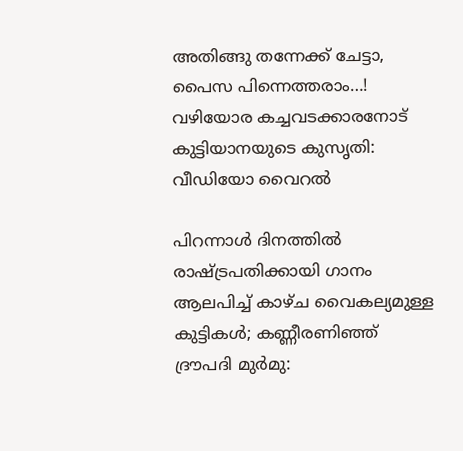അതിങ്ങു തന്നേക്ക് ചേട്ടാ, പൈസ പിന്നെത്തരാം…! വഴിയോര കച്ചവടക്കാരനോട് കുട്ടിയാനയുടെ കുസൃതി: വീഡിയോ വൈറൽ

പിറന്നാൾ ദിനത്തിൽ രാഷ്‌ട്രപതിക്കായി ഗാനം ആലപിച്ച് കാഴ്ച വൈകല്യമുള്ള കുട്ടികൾ; കണ്ണീരണിഞ്ഞ് ദ്രൗപദി മുർമു: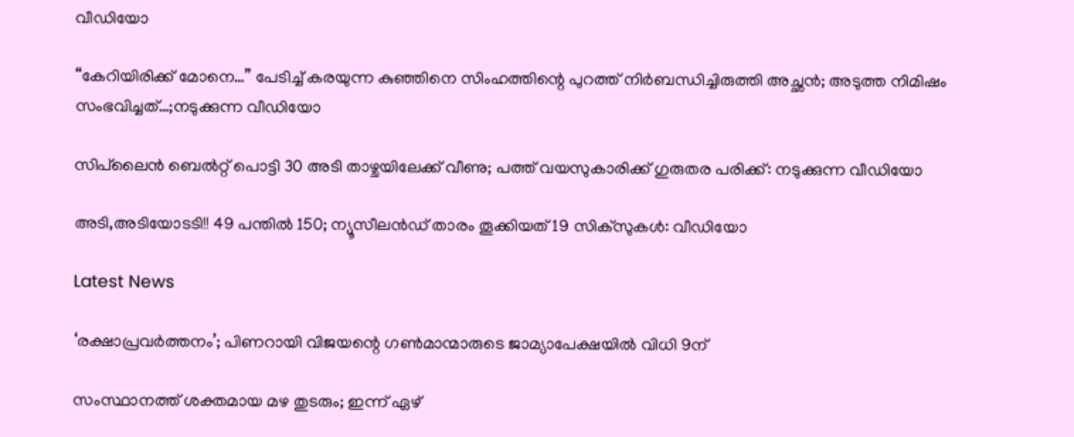വീഡിയോ

“കേറിയിരിക്ക് മോനെ…” പേടിച്ച് കരയുന്ന കുഞ്ഞിനെ സിംഹത്തിന്റെ പുറത്ത് നിർബന്ധിച്ചിരുത്തി അച്ഛൻ; അടുത്ത നിമിഷം സംഭവിച്ചത്…;നടുക്കുന്ന വീഡിയോ

സിപ്‌ലൈൻ ബെൽറ്റ് പൊട്ടി 30 അടി താഴ്ചയിലേക്ക് വീണു; പത്ത് വയസുകാരിക്ക് ഗുരുതര പരിക്ക്: നടുക്കുന്ന വീഡിയോ

അടി,അടിയോടടി!! 49 പന്തിൽ 150; ന്യൂസീലൻഡ് താരം തൂക്കിയത് 19 സിക്സുകൾ: വീഡിയോ

Latest News

‘രക്ഷാപ്രവര്‍ത്തനം’; പിണറായി വിജയന്റെ ഗണ്‍മാന്മാരുടെ ജാമ്യാപേക്ഷയില്‍ വിധി 9ന്

സംസ്ഥാനത്ത് ശക്തമായ മഴ തുടരും; ഇന്ന് ഏഴ്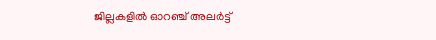ജില്ലകളില്‍ ഓറഞ്ച് അലർട്ട്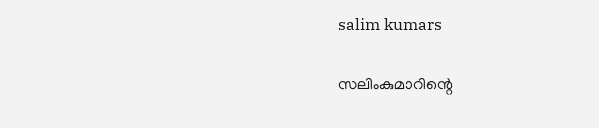salim kumars

സലിംകുമാറിന്റെ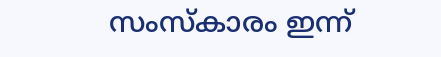സംസ്കാരം ഇന്ന്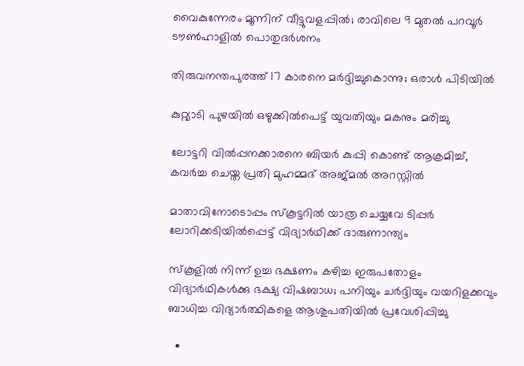വൈകുന്നേരം മൂന്നിന് വീട്ടുവളപ്പിൽ; രാവിലെ 9 മുതൽ പറവൂർ ടൗൺഹാളിൽ പൊതുദർശനം

തിരുവനന്തപുരത്ത് 17 കാരനെ മർദ്ദിച്ചുകൊന്നു; ഒരാൾ പിടിയിൽ

കുറ്റ്യാടി പുഴയില്‍ ഒഴുക്കില്‍പെട്ട് യുവതിയും മകനും മരിച്ചു

ലോട്ടറി വിൽപ്പനക്കാരനെ ബിയർ കുപ്പി കൊണ്ട് ആക്രമിച്ച്, കവർച്ച ചെയ്ത പ്രതി മുഹമ്മദ് അജ്മൽ അറസ്റ്റിൽ

മാതാവിനോടൊപ്പം സ്‌കൂട്ടറില്‍ യാത്ര ചെയ്യവേ ടിപ്പര്‍ ലോറിക്കടിയില്‍പ്പെട്ട് വിദ്യാര്‍ഥിക്ക് ദാരുണാന്ത്യം

സ്‌കൂളില്‍ നിന്ന് ഉച്ച ഭക്ഷണം കഴിച്ച ഇരുപതോളം വിദ്യാര്‍ഥികള്‍ക്കു ഭക്ഷ്യ വിഷബാധ; പനിയും ചര്‍ദ്ദിയും വയറിളക്കവും ബാധിച്ച വിദ്യാര്‍ത്ഥികളെ ആശുപതിയിൽ പ്രവേശിപ്പിച്ചു

  •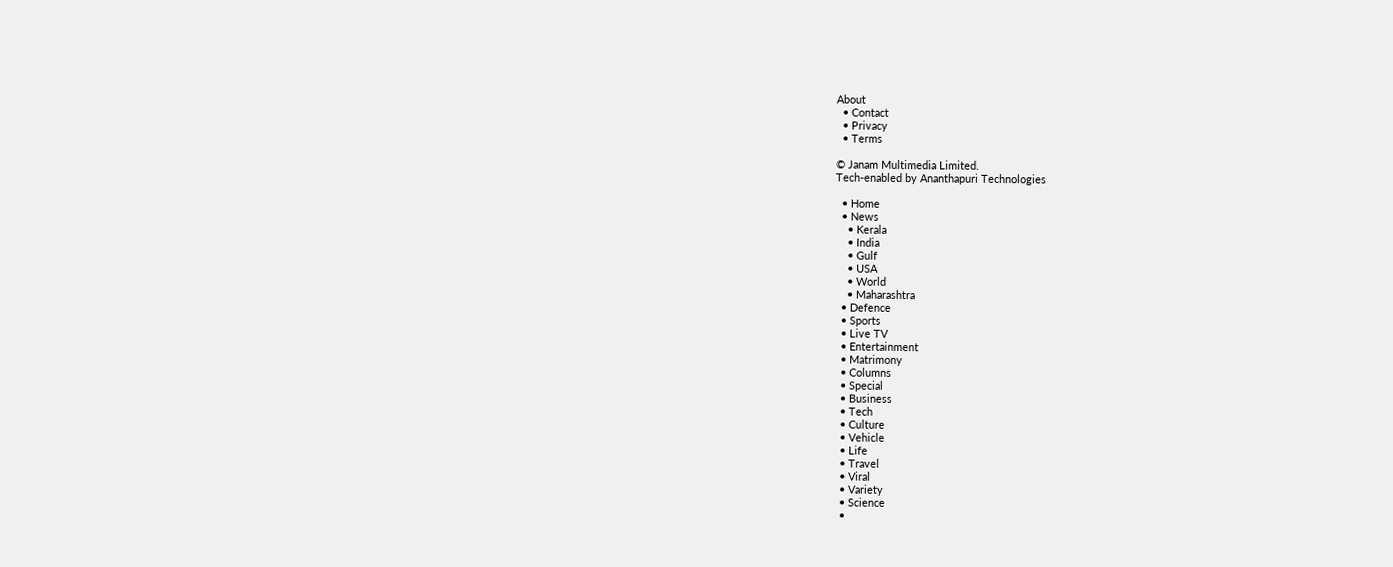About
  • Contact
  • Privacy
  • Terms

© Janam Multimedia Limited.
Tech-enabled by Ananthapuri Technologies

  • Home
  • News
    • Kerala
    • India
    • Gulf
    • USA
    • World
    • Maharashtra
  • Defence
  • Sports
  • Live TV
  • Entertainment
  • Matrimony
  • Columns
  • Special
  • Business
  • Tech
  • Culture
  • Vehicle
  • Life
  • Travel
  • Viral
  • Variety
  • Science
  •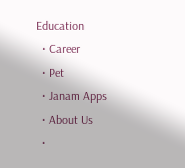Education
  • Career
  • Pet
  • Janam Apps
  • About Us
  •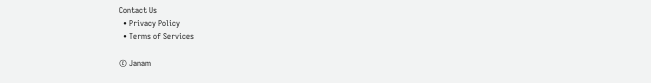Contact Us
  • Privacy Policy
  • Terms of Services

© Janam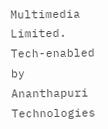Multimedia Limited.
Tech-enabled by Ananthapuri Technologies